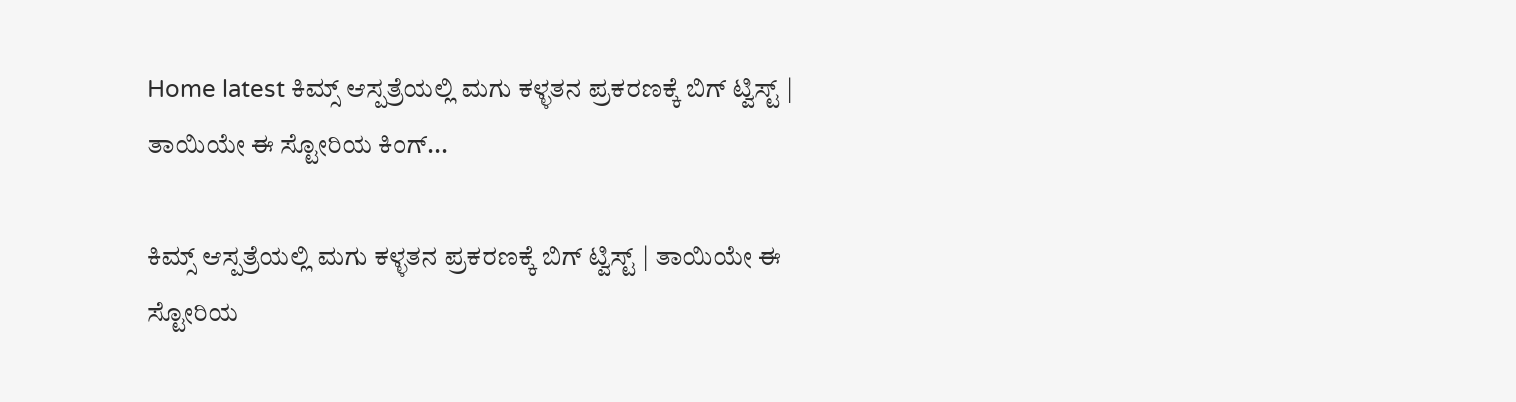Home latest ಕಿಮ್ಸ್ ಆಸ್ಪತ್ರೆಯಲ್ಲಿ ಮಗು ಕಳ್ಳತನ ಪ್ರಕರಣಕ್ಕೆ ಬಿಗ್ ಟ್ವಿಸ್ಟ್ | ತಾಯಿಯೇ ಈ ಸ್ಟೋರಿಯ ಕಿಂಗ್...

ಕಿಮ್ಸ್ ಆಸ್ಪತ್ರೆಯಲ್ಲಿ ಮಗು ಕಳ್ಳತನ ಪ್ರಕರಣಕ್ಕೆ ಬಿಗ್ ಟ್ವಿಸ್ಟ್ | ತಾಯಿಯೇ ಈ ಸ್ಟೋರಿಯ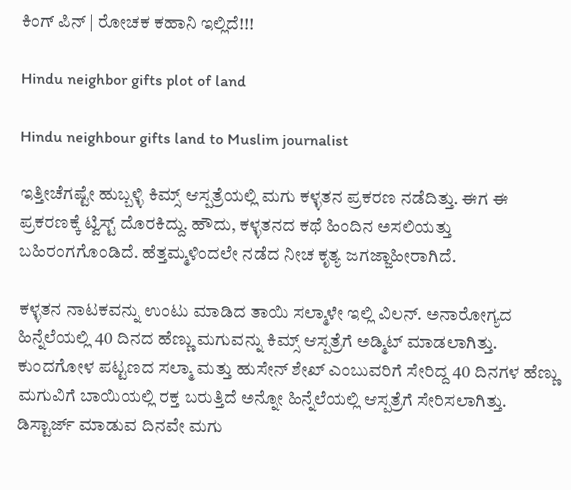ಕಿಂಗ್ ಪಿನ್ | ರೋಚಕ ಕಹಾನಿ ಇಲ್ಲಿದೆ!!!

Hindu neighbor gifts plot of land

Hindu neighbour gifts land to Muslim journalist

ಇತ್ತೀಚೆಗಷ್ಟೇ ಹುಬ್ಬಳ್ಳಿ ಕಿಮ್ಸ್ ಆಸ್ಪತ್ರೆಯಲ್ಲಿ ಮಗು ಕಳ್ಳತನ‌ ಪ್ರಕರಣ ನಡೆದಿತ್ತು. ಈಗ ಈ ಪ್ರಕರಣಕ್ಕೆ ಟ್ವಿಸ್ಟ್ ದೊರಕಿದ್ದು. ಹೌದು, ಕಳ್ಳತನದ ಕಥೆ ಹಿಂದಿನ ಅಸಲಿಯತ್ತು ಬಹಿರಂಗಗೊಂಡಿದೆ. ಹೆತ್ತಮ್ಮಳಿಂದಲೇ ನಡೆದ ನೀಚ ಕೃತ್ಯ ಜಗಜ್ಜಾಹೀರಾಗಿದೆ.

ಕಳ್ಳತನ ನಾಟಕವನ್ನು ಉಂಟು ಮಾಡಿದ ತಾಯಿ ಸಲ್ಮಾಳೇ ಇಲ್ಲಿ ವಿಲನ್. ಅನಾರೋಗ್ಯದ ಹಿನ್ನೆಲೆಯಲ್ಲಿ 40 ದಿನದ ಹೆಣ್ಣು ಮಗುವನ್ನು ಕಿಮ್ಸ್ ಆಸ್ಪತ್ರೆಗೆ ಅಡ್ಮಿಟ್ ಮಾಡಲಾಗಿತ್ತು. ಕುಂದಗೋಳ ಪಟ್ಟಣದ ಸಲ್ಮಾ ಮತ್ತು ಹುಸೇನ್ ಶೇಖ್ ಎಂಬುವರಿಗೆ ಸೇರಿದ್ದ 40 ದಿನಗಳ ಹೆಣ್ಣು ಮಗುವಿಗೆ ಬಾಯಿಯಲ್ಲಿ ರಕ್ತ ಬರುತ್ತಿದೆ ಅನ್ನೋ ಹಿನ್ನೆಲೆಯಲ್ಲಿ ಆಸ್ಪತ್ರೆಗೆ ಸೇರಿಸಲಾಗಿತ್ತು. ಡಿಸ್ಟಾರ್ಜ್ ಮಾಡುವ ದಿನವೇ ಮಗು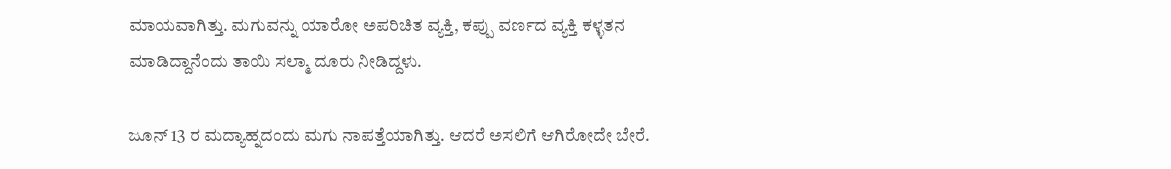ಮಾಯವಾಗಿತ್ತು. ಮಗುವನ್ನು ಯಾರೋ ಅಪರಿಚಿತ ವ್ಯಕ್ತಿ, ಕಪ್ಪು ವರ್ಣದ ವ್ಯಕ್ತಿ ಕಳ್ಳತನ ಮಾಡಿದ್ದಾನೆಂದು ತಾಯಿ ಸಲ್ಮಾ ದೂರು ನೀಡಿದ್ದಳು.

ಜೂನ್ 13 ರ ಮದ್ಯಾಹ್ನದಂದು ಮಗು ನಾಪತ್ತೆಯಾಗಿತ್ತು. ಆದರೆ ಅಸಲಿಗೆ ಆಗಿರೋದೇ ಬೇರೆ.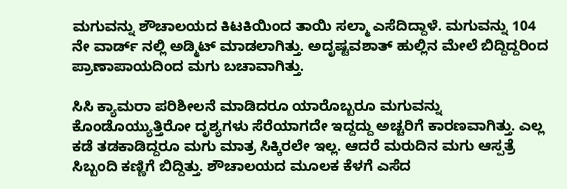ಮಗುವನ್ನು ಶೌಚಾಲಯದ ಕಿಟಕಿಯಿಂದ ತಾಯಿ ಸಲ್ಮಾ ಎಸೆದಿದ್ದಾಳೆ. ಮಗುವನ್ನು 104 ನೇ ವಾರ್ಡ್ ನಲ್ಲಿ ಅಡ್ಮಿಟ್ ಮಾಡಲಾಗಿತ್ತು. ಅದೃಷ್ಟವಶಾತ್ ಹುಲ್ಲಿನ ಮೇಲೆ ಬಿದ್ದಿದ್ದರಿಂದ ಪ್ರಾಣಾಪಾಯದಿಂದ ಮಗು ಬಚಾವಾಗಿತ್ತು.

ಸಿಸಿ ಕ್ಯಾಮರಾ ಪರಿಶೀಲನೆ ಮಾಡಿದರೂ ಯಾರೊಬ್ಬರೂ ಮಗುವನ್ನು ಕೊಂಡೊಯ್ಯುತ್ತಿರೋ ದೃಶ್ಯಗಳು ಸೆರೆಯಾಗದೇ ಇದ್ದದ್ದು ಅಚ್ಚರಿಗೆ ಕಾರಣವಾಗಿತ್ತು. ಎಲ್ಲ ಕಡೆ ತಡಕಾಡಿದ್ದರೂ ಮಗು ಮಾತ್ರ ಸಿಕ್ಕಿರಲೇ ಇಲ್ಲ. ಆದರೆ ಮರುದಿನ ಮಗು ಆಸ್ಪತ್ರೆ ಸಿಬ್ಬಂದಿ ಕಣ್ಣಿಗೆ ಬಿದ್ದಿತ್ತು. ಶೌಚಾಲಯದ ಮೂಲಕ ಕೆಳಗೆ ಎಸೆದ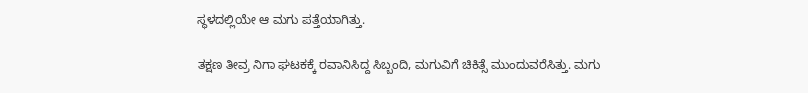ಸ್ಥಳದಲ್ಲಿಯೇ ಆ ಮಗು ಪತ್ತೆಯಾಗಿತ್ತು.

ತಕ್ಷಣ ತೀವ್ರ ನಿಗಾ ಘಟಕಕ್ಕೆ ರವಾನಿಸಿದ್ದ ಸಿಬ್ಬಂದಿ, ಮಗುವಿಗೆ ಚಿಕಿತ್ಸೆ ಮುಂದುವರೆಸಿತ್ತು. ಮಗು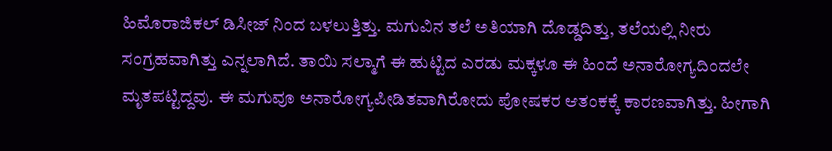ಹಿಮೊರಾಜಿಕಲ್ ಡಿಸೀಜ್ ನಿಂದ ಬಳಲುತ್ತಿತ್ತು. ಮಗುವಿನ ತಲೆ ಅತಿಯಾಗಿ ದೊಡ್ಡದಿತ್ತು, ತಲೆಯಲ್ಲಿ ನೀರು ಸಂಗ್ರಹವಾಗಿತ್ತು ಎನ್ನಲಾಗಿದೆ. ತಾಯಿ ಸಲ್ಮಾಗೆ ಈ ಹುಟ್ಟಿದ ಎರಡು ಮಕ್ಕಳೂ ಈ ಹಿಂದೆ ಅನಾರೋಗ್ಯದಿಂದಲೇ ಮೃತಪಟ್ಟಿದ್ದವು. ಈ ಮಗುವೂ ಅನಾರೋಗ್ಯಪೀಡಿತವಾಗಿರೋದು ಪೋಷಕರ ಆತಂಕಕ್ಕೆ ಕಾರಣವಾಗಿತ್ತು. ಹೀಗಾಗಿ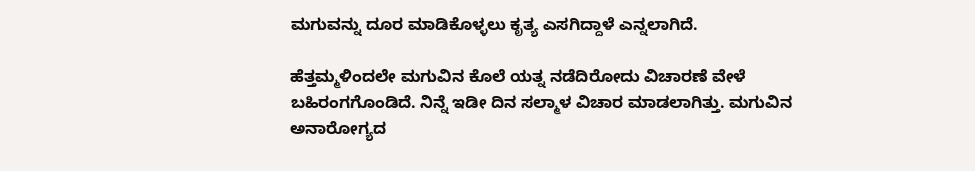ಮಗುವನ್ನು ದೂರ ಮಾಡಿಕೊಳ್ಳಲು ಕೃತ್ಯ ಎಸಗಿದ್ದಾಳೆ ಎನ್ನಲಾಗಿದೆ.

ಹೆತ್ತಮ್ಮಳಿಂದಲೇ ಮಗುವಿನ ಕೊಲೆ ಯತ್ನ ನಡೆದಿರೋದು ವಿಚಾರಣೆ ವೇಳೆ ಬಹಿರಂಗಗೊಂಡಿದೆ. ನಿನ್ನೆ ಇಡೀ ದಿನ ಸಲ್ಮಾಳ ವಿಚಾರ ಮಾಡಲಾಗಿತ್ತು. ಮಗುವಿನ ಅನಾರೋಗ್ಯದ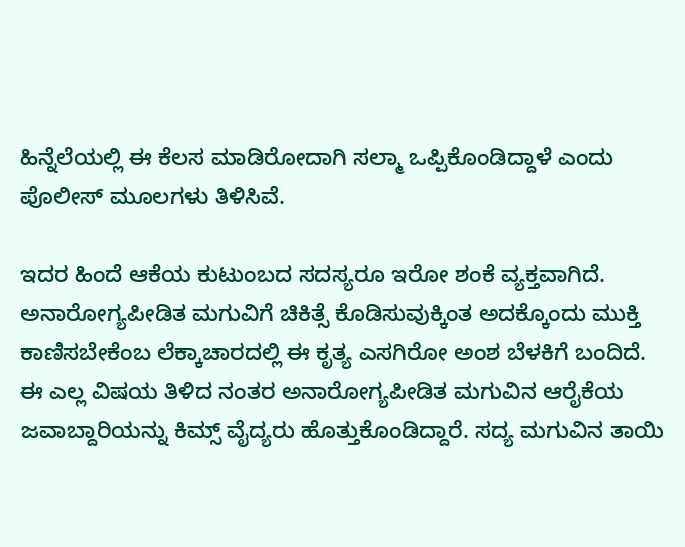ಹಿನ್ನೆಲೆಯಲ್ಲಿ ಈ ಕೆಲಸ ಮಾಡಿರೋದಾಗಿ ಸಲ್ಮಾ ಒಪ್ಪಿಕೊಂಡಿದ್ದಾಳೆ ಎಂದು ಪೊಲೀಸ್ ಮೂಲಗಳು ತಿಳಿಸಿವೆ.

ಇದರ ಹಿಂದೆ ಆಕೆಯ ಕುಟುಂಬದ ಸದಸ್ಯರೂ ಇರೋ ಶಂಕೆ ವ್ಯಕ್ತವಾಗಿದೆ. ಅನಾರೋಗ್ಯಪೀಡಿತ ಮಗುವಿಗೆ ಚಿಕಿತ್ಸೆ ಕೊಡಿಸುವುಕ್ಕಿಂತ ಅದಕ್ಕೊಂದು ಮುಕ್ತಿ ಕಾಣಿಸಬೇಕೆಂಬ ಲೆಕ್ಕಾಚಾರದಲ್ಲಿ ಈ ಕೃತ್ಯ ಎಸಗಿರೋ ಅಂಶ ಬೆಳಕಿಗೆ ಬಂದಿದೆ. ಈ ಎಲ್ಲ ವಿಷಯ ತಿಳಿದ ನಂತರ ಅನಾರೋಗ್ಯಪೀಡಿತ ಮಗುವಿನ ಆರೈಕೆಯ ಜವಾಬ್ದಾರಿಯನ್ನು ಕಿಮ್ಸ್ ವೈದ್ಯರು ಹೊತ್ತುಕೊಂಡಿದ್ದಾರೆ. ಸದ್ಯ ಮಗುವಿನ ತಾಯಿ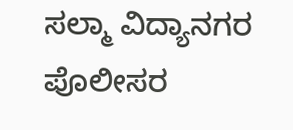ಸಲ್ಮಾ ವಿದ್ಯಾನಗರ ಪೊಲೀಸರ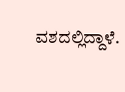ವಶದಲ್ಲಿದ್ದಾಳೆ.